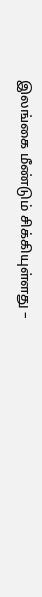இலங்கை மீண்டும் சிக்கியுள்ளது –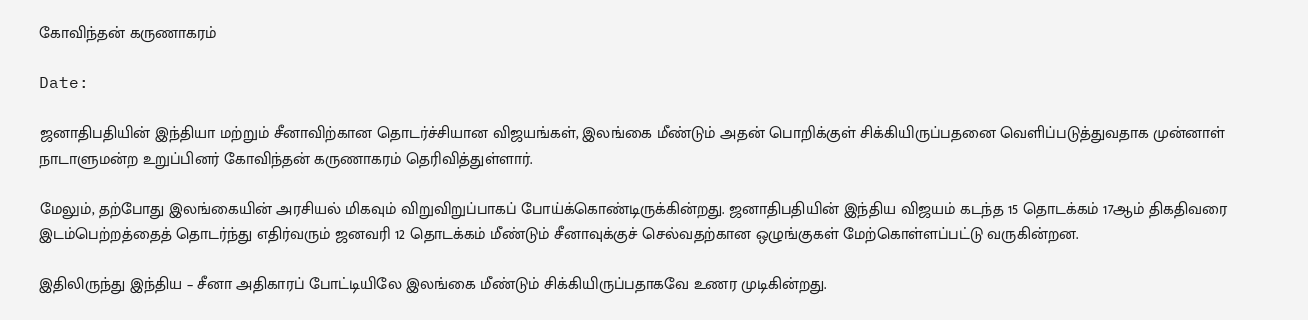கோவிந்தன் கருணாகரம்

Date:

ஜனாதிபதியின் இந்தியா மற்றும் சீனாவிற்கான தொடர்ச்சியான விஜயங்கள், இலங்கை மீண்டும் அதன் பொறிக்குள் சிக்கியிருப்பதனை வெளிப்படுத்துவதாக முன்னாள் நாடாளுமன்ற உறுப்பினர் கோவிந்தன் கருணாகரம் தெரிவித்துள்ளார்.

மேலும், தற்போது இலங்கையின் அரசியல் மிகவும் விறுவிறுப்பாகப் போய்க்கொண்டிருக்கின்றது. ஜனாதிபதியின் இந்திய விஜயம் கடந்த 15 தொடக்கம் 17ஆம் திகதிவரை இடம்பெற்றத்தைத் தொடர்ந்து எதிர்வரும் ஜனவரி 12 தொடக்கம் மீண்டும் சீனாவுக்குச் செல்வதற்கான ஒழுங்குகள் மேற்கொள்ளப்பட்டு வருகின்றன.

இதிலிருந்து இந்திய – சீனா அதிகாரப் போட்டியிலே இலங்கை மீண்டும் சிக்கியிருப்பதாகவே உணர முடிகின்றது.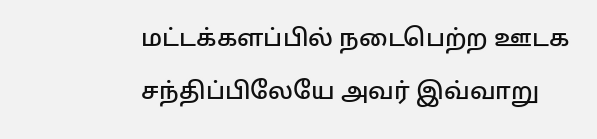மட்டக்களப்பில் நடைபெற்ற ஊடக சந்திப்பிலேயே அவர் இவ்வாறு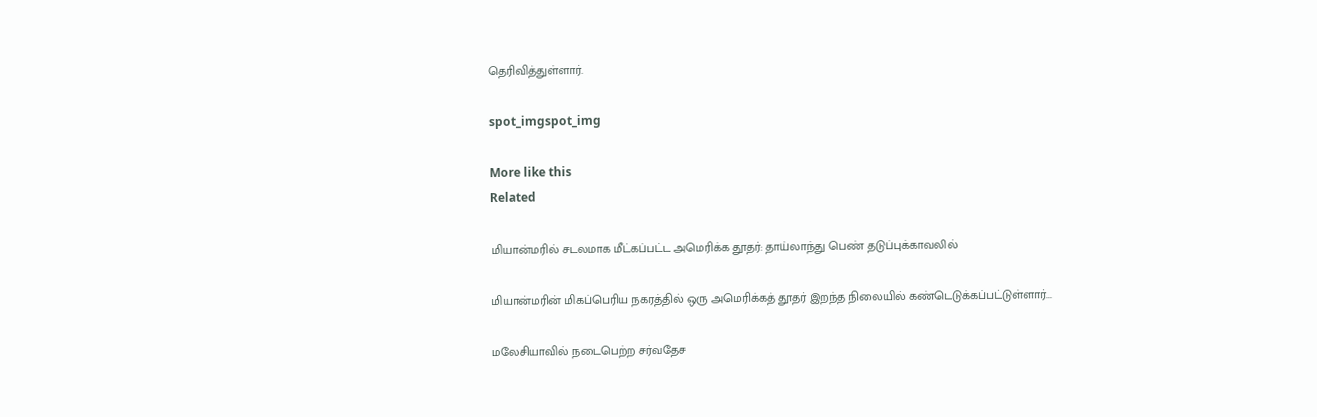தெரிவித்துள்ளார்.

spot_imgspot_img

More like this
Related

மியான்மரில் சடலமாக மீட்கப்பட்ட அமெரிக்க தூதர்: தாய்லாந்து பெண் தடுப்புக்காவலில்

மியான்மரின் மிகப்பெரிய நகரத்தில் ஒரு அமெரிக்கத் தூதர் இறந்த நிலையில் கண்டெடுக்கப்பட்டுள்ளார்...

மலேசியாவில் நடைபெற்ற சர்வதேச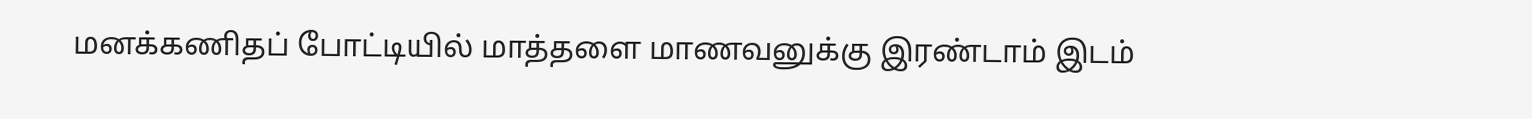மனக்கணிதப் போட்டியில் மாத்தளை மாணவனுக்கு இரண்டாம் இடம்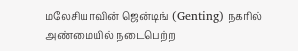மலேசியாவின் ஜென்டிங் (Genting) நகரில் அண்மையில் நடைபெற்ற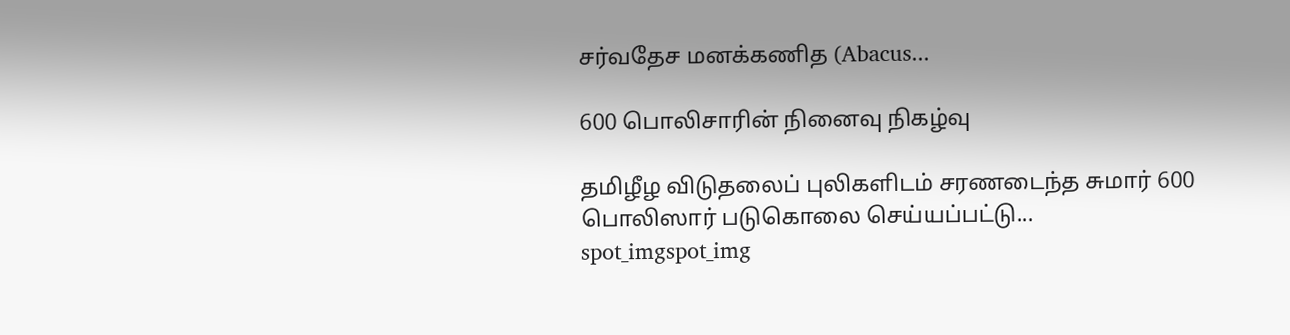சர்வதேச மனக்கணித (Abacus...

600 பொலிசாரின் நினைவு நிகழ்வு

தமிழீழ விடுதலைப் புலிகளிடம் சரணடைந்த சுமார் 600 பொலிஸார் படுகொலை செய்யப்பட்டு...
spot_imgspot_img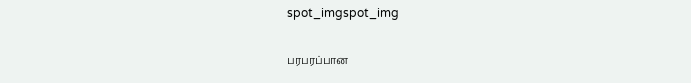spot_imgspot_img

பரபரப்பான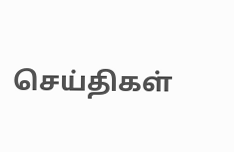செய்திகள்